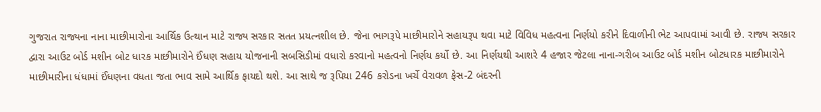ગુજરાત રાજ્યના નાના માછીમારોના આર્થિક ઉત્થાન માટે રાજ્ય સરકાર સતત પ્રયત્નશીલ છે. જેના ભાગરૂપે માછીમારોને સહાયરૂપ થવા માટે વિવિધ મહત્વના નિર્ણયો કરીને દિવાળીની ભેટ આપવામાં આવી છે. રાજ્ય સરકાર દ્વારા આઉટ બોર્ડ મશીન બોટ ધારક માછીમારોને ઈંધણ સહાય યોજનાની સબસિડીમાં વધારો કરવાનો મહત્વનો નિર્ણય કર્યો છે. આ નિર્ણયથી આશરે 4 હજાર જેટલા નાના-ગરીબ આઉટ બોર્ડ મશીન બોટધારક માછીમારોને માછીમારીના ધંધામાં ઈંધણના વધતા જતા ભાવ સામે આર્થિક ફાયદો થશે. આ સાથે જ રૂપિયા 246 કરોડના ખર્ચે વેરાવળ ફેસ-2 બંદરની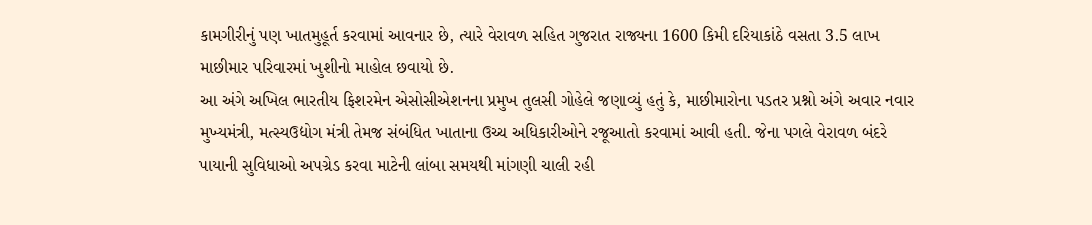કામગીરીનું પણ ખાતમુહૂર્ત કરવામાં આવનાર છે, ત્યારે વેરાવળ સહિત ગુજરાત રાજ્યના 1600 કિમી દરિયાકાંઠે વસતા 3.5 લાખ માછીમાર પરિવારમાં ખુશીનો માહોલ છવાયો છે.
આ અંગે અખિલ ભારતીય ફિશરમેન એસોસીએશનના પ્રમુખ તુલસી ગોહેલે જણાવ્યું હતું કે, માછીમારોના પડતર પ્રશ્નો અંગે અવાર નવાર મુખ્યમંત્રી, મત્સ્યઉદ્યોગ મંત્રી તેમજ સંબંધિત ખાતાના ઉચ્ચ અધિકારીઓને રજૂઆતો કરવામાં આવી હતી. જેના પગલે વેરાવળ બંદરે પાયાની સુવિધાઓ અપગ્રેડ કરવા માટેની લાંબા સમયથી માંગણી ચાલી રહી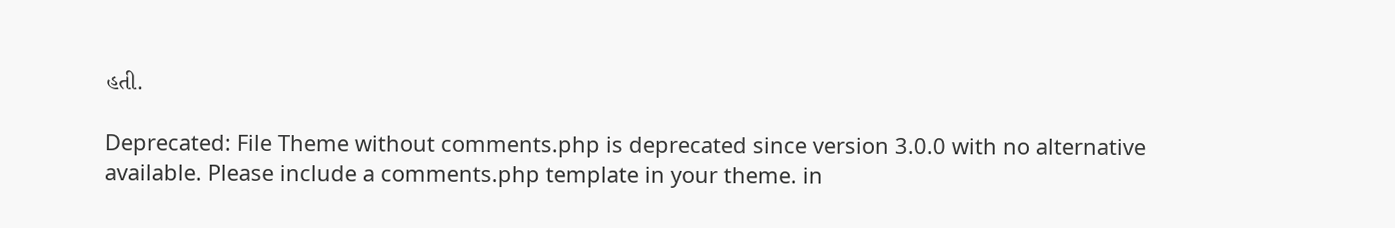હતી.

Deprecated: File Theme without comments.php is deprecated since version 3.0.0 with no alternative available. Please include a comments.php template in your theme. in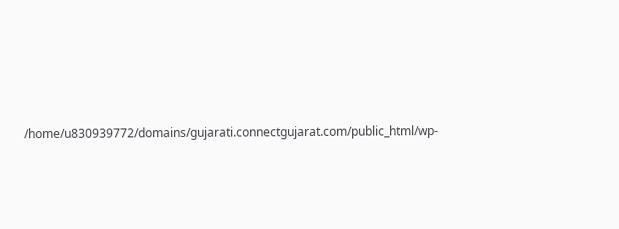/home/u830939772/domains/gujarati.connectgujarat.com/public_html/wp-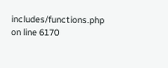includes/functions.php on line 6170